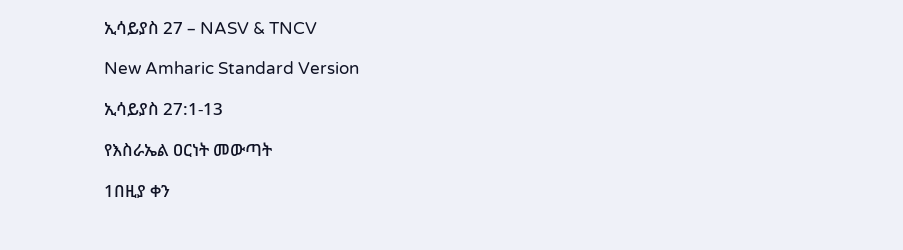ኢሳይያስ 27 – NASV & TNCV

New Amharic Standard Version

ኢሳይያስ 27:1-13

የእስራኤል ዐርነት መውጣት

1በዚያ ቀን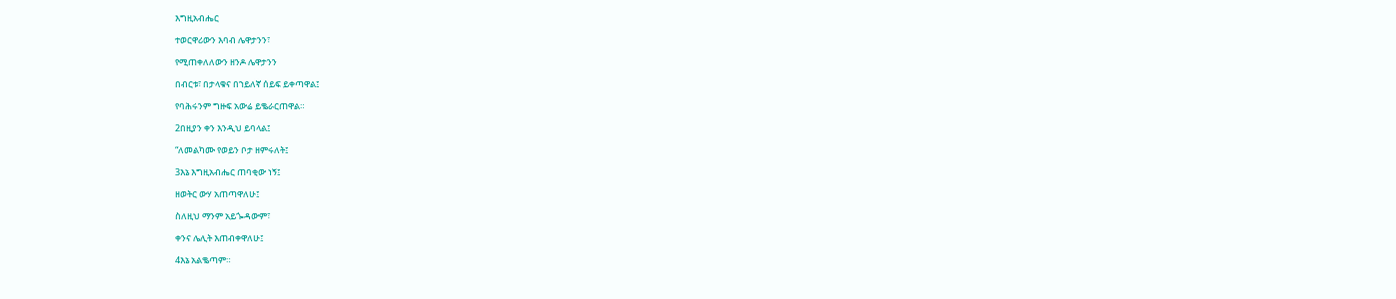እግዚአብሔር

ተወርዋሪውን እባብ ሌዋታንን፣

የሚጠቀለለውን ዘንዶ ሌዋታንን

በብርቱ፣ በታላቁና በኀይለኛ ሰይፍ ይቀጣዋል፤

የባሕሩንም ግዙፍ አውሬ ይቈራርጠዋል።

2በዚያን ቀን እንዲህ ይባላል፤

“ለመልካሙ የወይን ቦታ ዘምሩለት፤

3እኔ እግዚአብሔር ጠባቂው ነኝ፤

ዘወትር ውሃ አጠጣዋለሁ፤

ስለዚህ ማንም አይጐዳውም፣

ቀንና ሌሊት እጠብቀዋለሁ፤

4እኔ አልቈጣም።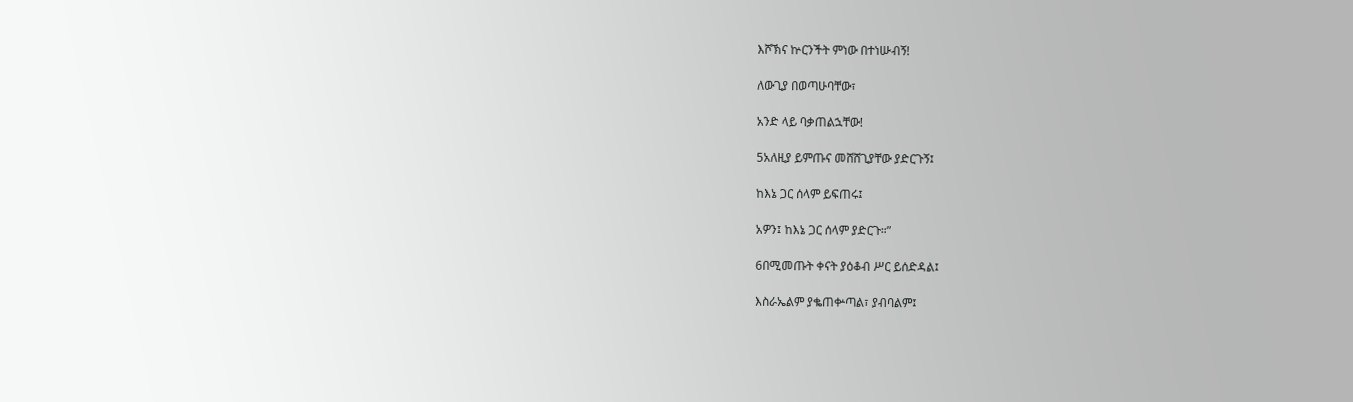እሾኽና ኵርንችት ምነው በተነሡብኝ!

ለውጊያ በወጣሁባቸው፣

አንድ ላይ ባቃጠልኋቸው!

5አለዚያ ይምጡና መሸሸጊያቸው ያድርጉኝ፤

ከእኔ ጋር ሰላም ይፍጠሩ፤

አዎን፤ ከእኔ ጋር ሰላም ያድርጉ።”

6በሚመጡት ቀናት ያዕቆብ ሥር ይሰድዳል፤

እስራኤልም ያቈጠቍጣል፣ ያብባልም፤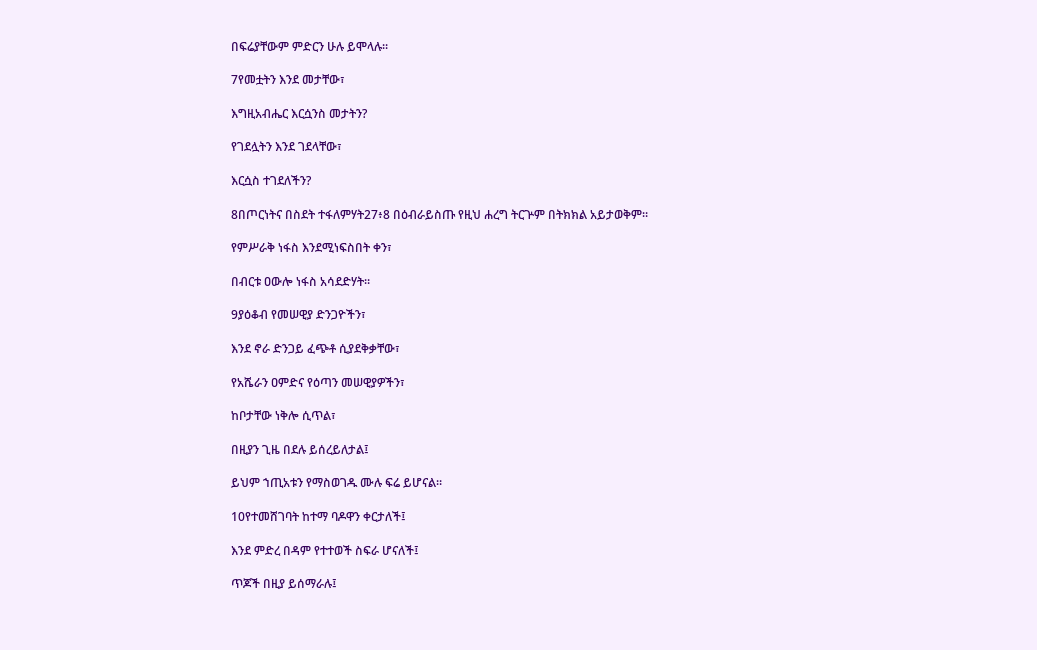በፍሬያቸውም ምድርን ሁሉ ይሞላሉ።

7የመቷትን እንደ መታቸው፣

እግዚአብሔር እርሷንስ መታትን?

የገደሏትን እንደ ገደላቸው፣

እርሷስ ተገደለችን?

8በጦርነትና በስደት ተፋለምሃት27፥8 በዕብራይስጡ የዚህ ሐረግ ትርጕም በትክክል አይታወቅም።

የምሥራቅ ነፋስ እንደሚነፍስበት ቀን፣

በብርቱ ዐውሎ ነፋስ አሳደድሃት።

9ያዕቆብ የመሠዊያ ድንጋዮችን፣

እንደ ኖራ ድንጋይ ፈጭቶ ሲያደቅቃቸው፣

የአሼራን ዐምድና የዕጣን መሠዊያዎችን፣

ከቦታቸው ነቅሎ ሲጥል፣

በዚያን ጊዜ በደሉ ይሰረይለታል፤

ይህም ኀጢአቱን የማስወገዱ ሙሉ ፍሬ ይሆናል።

10የተመሸገባት ከተማ ባዶዋን ቀርታለች፤

እንደ ምድረ በዳም የተተወች ስፍራ ሆናለች፤

ጥጆች በዚያ ይሰማራሉ፤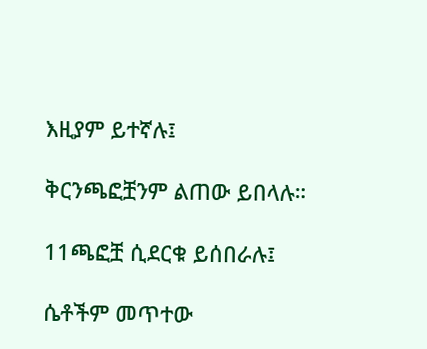እዚያም ይተኛሉ፤

ቅርንጫፎቿንም ልጠው ይበላሉ።

11ጫፎቿ ሲደርቁ ይሰበራሉ፤

ሴቶችም መጥተው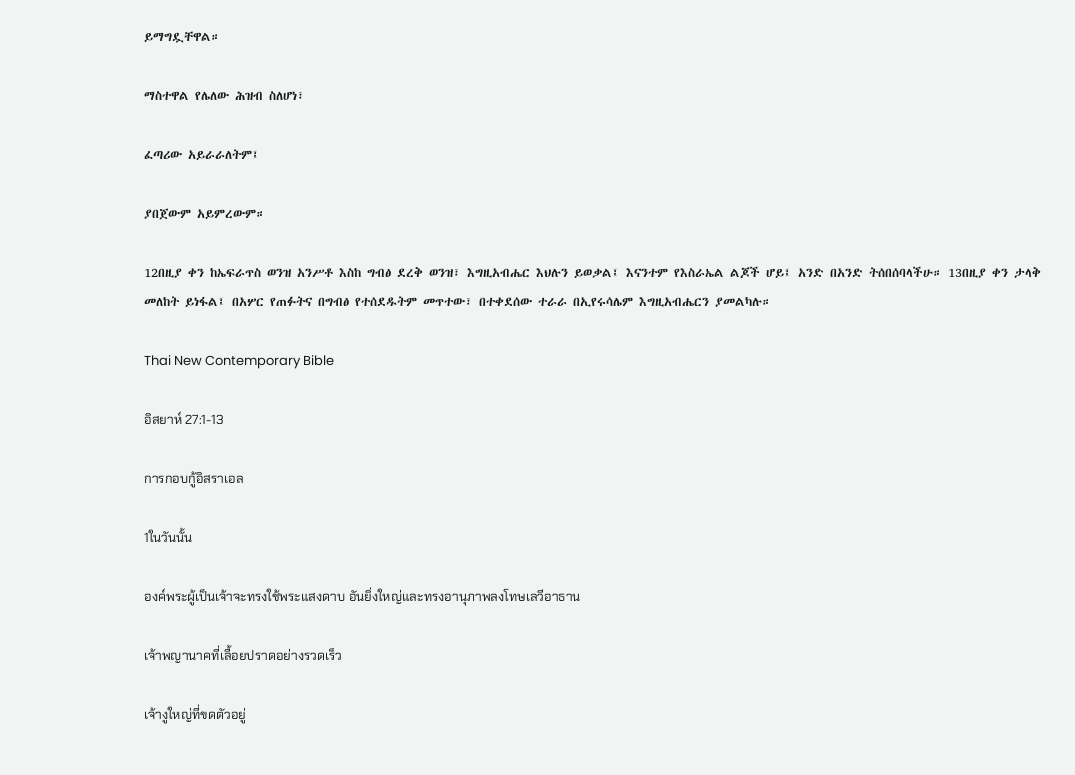ይማግዷቸዋል።

ማስተዋል የሌለው ሕዝብ ስለሆነ፣

ፈጣሪው አይራራለትም፤

ያበጀውም አይምረውም።

12በዚያ ቀን ከኤፍራጥስ ወንዝ አንሥቶ እስከ ግብፅ ደረቅ ወንዝ፣ እግዚአብሔር እህሉን ይወቃል፤ እናንተም የእስራኤል ልጆች ሆይ፤ አንድ በአንድ ትሰበሰባላችሁ። 13በዚያ ቀን ታላቅ መለከት ይነፋል፤ በአሦር የጠፉትና በግብፅ የተሰደዱትም መጥተው፣ በተቀደሰው ተራራ በኢየሩሳሌም እግዚአብሔርን ያመልካሉ።

Thai New Contemporary Bible

อิสยาห์ 27:1-13

การกอบกู้อิสราเอล

1ในวันนั้น

องค์พระผู้เป็นเจ้าจะทรงใช้พระแสงดาบ อันยิ่งใหญ่และทรงอานุภาพลงโทษเลวีอาธาน

เจ้าพญานาคที่เลื้อยปราดอย่างรวดเร็ว

เจ้างูใหญ่ที่ขดตัวอยู่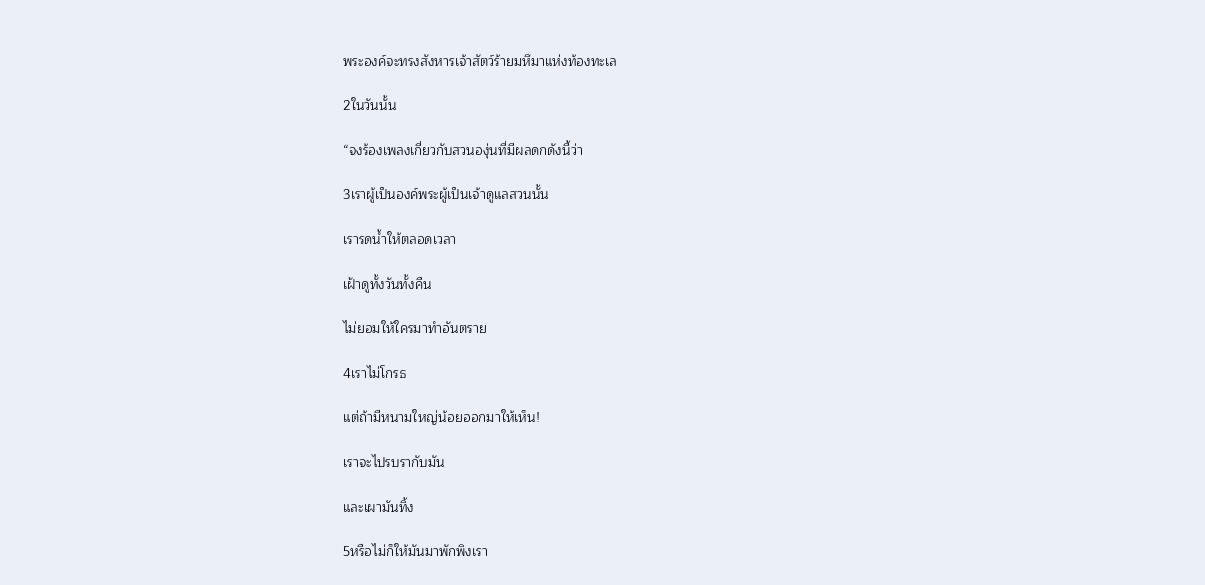พระองค์จะทรงสังหารเจ้าสัตว์ร้ายมหึมาแห่งท้องทะเล

2ในวันนั้น

“จงร้องเพลงเกี่ยวกับสวนองุ่นที่มีผลดกดังนี้ว่า

3เราผู้เป็นองค์พระผู้เป็นเจ้าดูแลสวนนั้น

เรารดน้ำให้ตลอดเวลา

เฝ้าดูทั้งวันทั้งคืน

ไม่ยอมให้ใครมาทำอันตราย

4เราไม่โกรธ

แต่ถ้ามีหนามใหญ่น้อยออกมาให้เห็น!

เราจะไปรบรากับมัน

และเผามันทิ้ง

5หรือไม่ก็ให้มันมาพักพิงเรา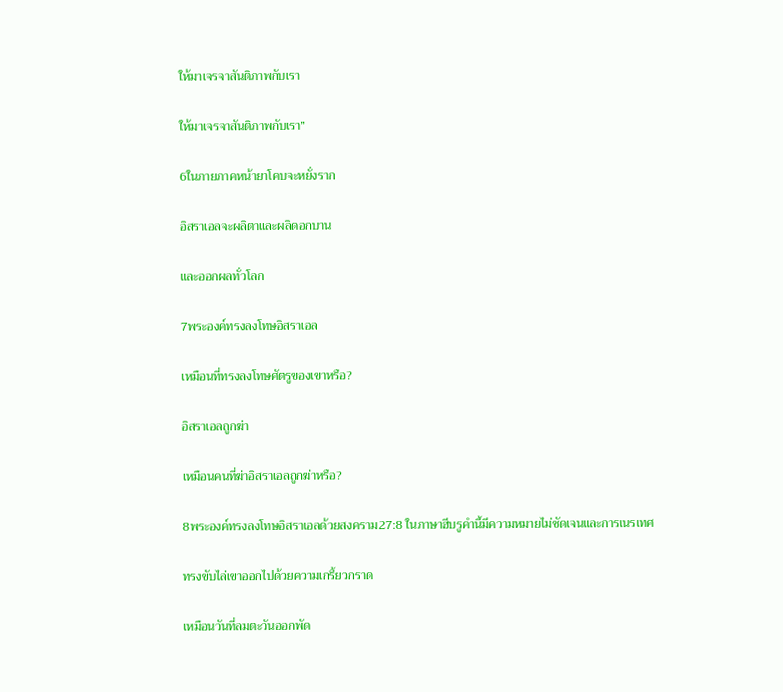ให้มาเจรจาสันติภาพกับเรา

ให้มาเจรจาสันติภาพกับเรา”

6ในภายภาคหน้ายาโคบจะหยั่งราก

อิสราเอลจะผลิตาและผลิดอกบาน

และออกผลทั่วโลก

7พระองค์ทรงลงโทษอิสราเอล

เหมือนที่ทรงลงโทษศัตรูของเขาหรือ?

อิสราเอลถูกฆ่า

เหมือนคนที่ฆ่าอิสราเอลถูกฆ่าหรือ?

8พระองค์ทรงลงโทษอิสราเอลด้วยสงคราม27:8 ในภาษาฮีบรูคำนี้มีความหมายไม่ชัดเจนและการเนรเทศ

ทรงขับไล่เขาออกไปด้วยความเกรี้ยวกราด

เหมือนวันที่ลมตะวันออกพัด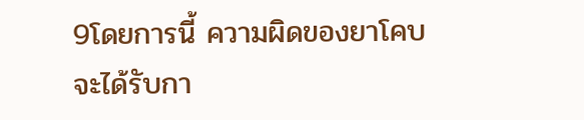9โดยการนี้ ความผิดของยาโคบจะได้รับกา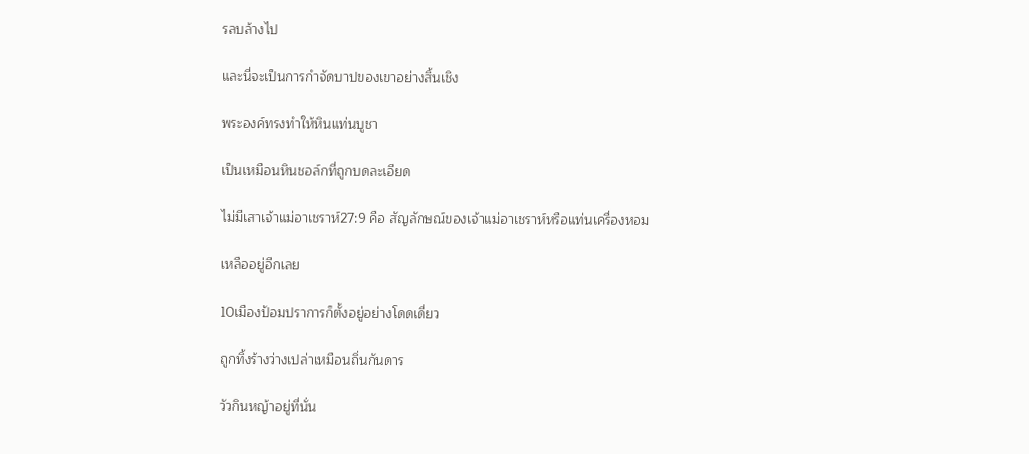รลบล้างไป

และนี่จะเป็นการกำจัดบาปของเขาอย่างสิ้นเชิง

พระองค์ทรงทำให้หินแท่นบูชา

เป็นเหมือนหินชอล์กที่ถูกบดละเอียด

ไม่มีเสาเจ้าแม่อาเชราห์27:9 คือ สัญลักษณ์ของเจ้าแม่อาเชราห์หรือแท่นเครื่องหอม

เหลืออยู่อีกเลย

10เมืองป้อมปราการก็ตั้งอยู่อย่างโดดเดี่ยว

ถูกทิ้งร้างว่างเปล่าเหมือนถิ่นกันดาร

วัวกินหญ้าอยู่ที่นั่น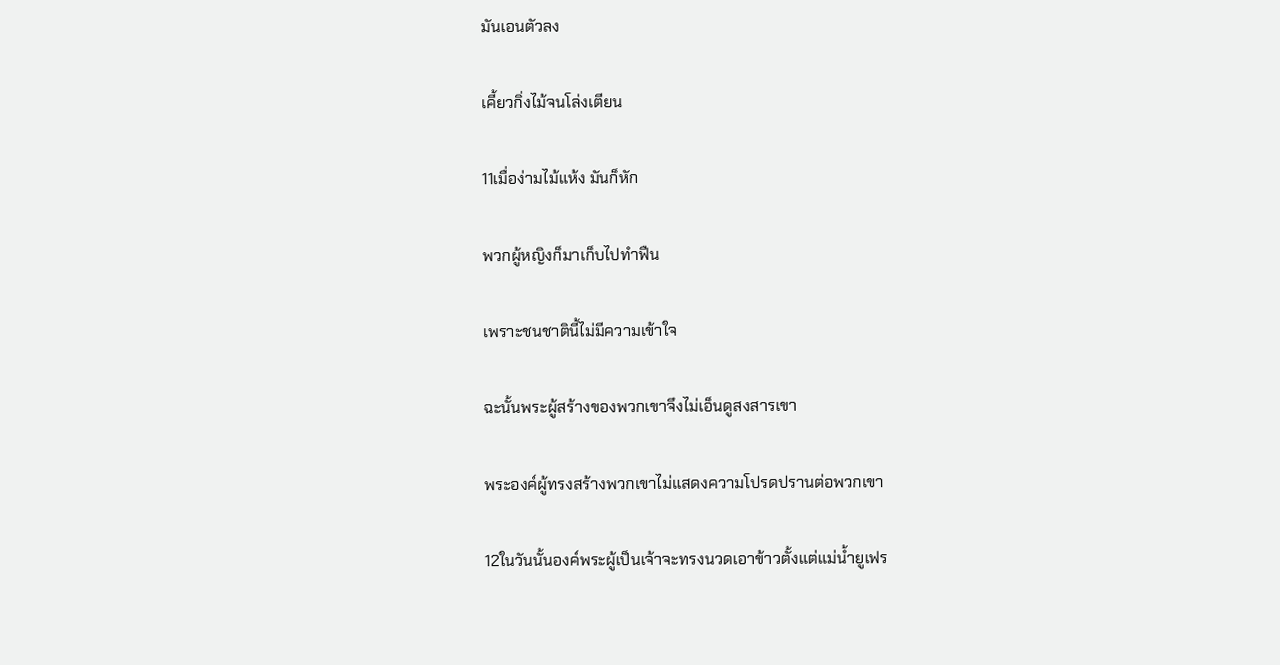มันเอนตัวลง

เคี้ยวกิ่งไม้จนโล่งเตียน

11เมื่อง่ามไม้แห้ง มันก็หัก

พวกผู้หญิงก็มาเก็บไปทำฟืน

เพราะชนชาตินี้ไม่มีความเข้าใจ

ฉะนั้นพระผู้สร้างของพวกเขาจึงไม่เอ็นดูสงสารเขา

พระองค์ผู้ทรงสร้างพวกเขาไม่แสดงความโปรดปรานต่อพวกเขา

12ในวันนั้นองค์พระผู้เป็นเจ้าจะทรงนวดเอาข้าวตั้งแต่แม่น้ำยูเฟร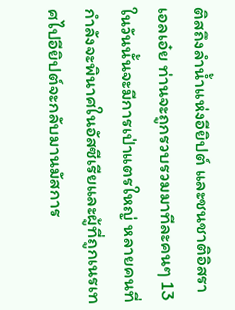ติสถึงลำน้ำแห่งอียิปต์ และชนชาติอิสราเอลเอ๋ย ท่านจะถูกรวบรวมมาทีละคนๆ 13ในวันนั้นจะมีการเป่าแตรใหญ่ หลายคนที่กำลังจะพินาศในอัสซีเรียและผู้ที่ถูกเนรเทศไปอียิปต์จะกลับมานมัสการ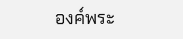องค์พระ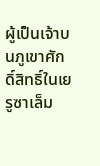ผู้เป็นเจ้าบนภูเขาศักดิ์สิทธิ์ในเยรูซาเล็ม